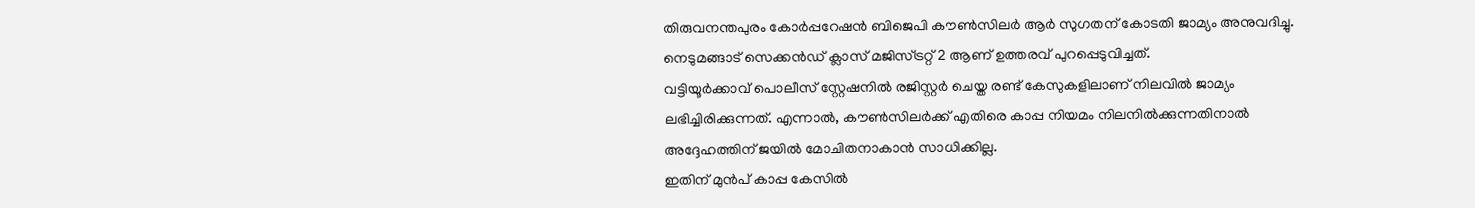തിരുവനന്തപുരം കോർപ്പറേഷൻ ബിജെപി കൗൺസിലർ ആർ സുഗതന് കോടതി ജാമ്യം അനുവദിച്ചു. നെടുമങ്ങാട് സെക്കൻഡ് ക്ലാസ് മജിസ്ട്രറ്റ് 2 ആണ് ഉത്തരവ് പുറപ്പെടുവിച്ചത്.
വട്ടിയൂർക്കാവ് പൊലീസ് സ്റ്റേഷനിൽ രജിസ്റ്റർ ചെയ്ത രണ്ട് കേസുകളിലാണ് നിലവിൽ ജാമ്യം ലഭിച്ചിരിക്കുന്നത്. എന്നാൽ, കൗൺസിലർക്ക് എതിരെ കാപ്പ നിയമം നിലനിൽക്കുന്നതിനാൽ അദ്ദേഹത്തിന് ജയിൽ മോചിതനാകാൻ സാധിക്കില്ല.
ഇതിന് മുൻപ് കാപ്പ കേസിൽ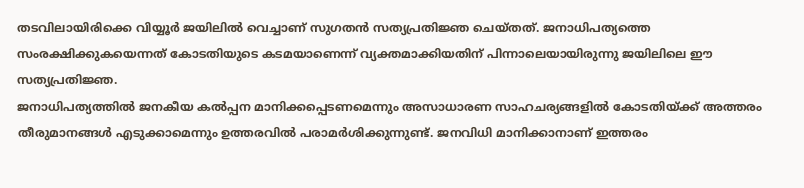തടവിലായിരിക്കെ വിയ്യൂർ ജയിലിൽ വെച്ചാണ് സുഗതൻ സത്യപ്രതിജ്ഞ ചെയ്തത്. ജനാധിപത്യത്തെ സംരക്ഷിക്കുകയെന്നത് കോടതിയുടെ കടമയാണെന്ന് വ്യക്തമാക്കിയതിന് പിന്നാലെയായിരുന്നു ജയിലിലെ ഈ സത്യപ്രതിജ്ഞ.
ജനാധിപത്യത്തിൽ ജനകീയ കൽപ്പന മാനിക്കപ്പെടണമെന്നും അസാധാരണ സാഹചര്യങ്ങളിൽ കോടതിയ്ക്ക് അത്തരം തീരുമാനങ്ങൾ എടുക്കാമെന്നും ഉത്തരവിൽ പരാമർശിക്കുന്നുണ്ട്. ജനവിധി മാനിക്കാനാണ് ഇത്തരം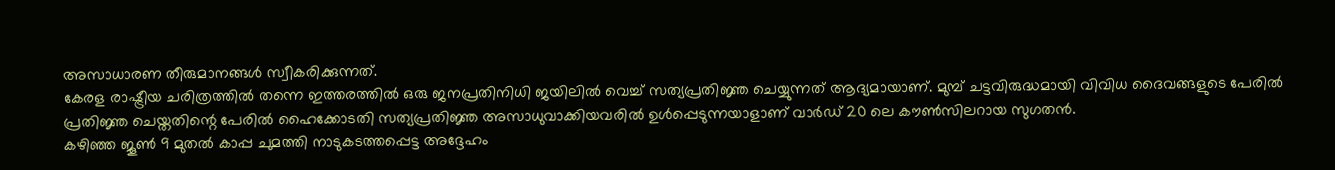അസാധാരണ തീരുമാനങ്ങൾ സ്വീകരിക്കുന്നത്.
കേരള രാഷ്ട്രീയ ചരിത്രത്തിൽ തന്നെ ഇത്തരത്തിൽ ഒരു ജനപ്രതിനിധി ജയിലിൽ വെച്ച് സത്യപ്രതിജ്ഞ ചെയ്യുന്നത് ആദ്യമായാണ്. മുമ്പ് ചട്ടവിരുദ്ധമായി വിവിധ ദൈവങ്ങളുടെ പേരിൽ പ്രതിജ്ഞ ചെയ്തതിന്റെ പേരിൽ ഹൈക്കോടതി സത്യപ്രതിജ്ഞ അസാധുവാക്കിയവരിൽ ഉൾപ്പെടുന്നയാളാണ് വാർഡ് 20 ലെ കൗൺസിലറായ സുഗതൻ.
കഴിഞ്ഞ ജൂൺ 9 മുതൽ കാപ്പ ചുമത്തി നാടുകടത്തപ്പെട്ട അദ്ദേഹം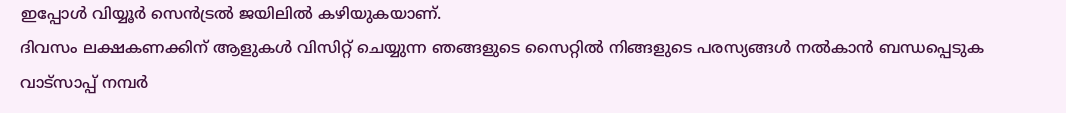ഇപ്പോൾ വിയ്യൂർ സെൻട്രൽ ജയിലിൽ കഴിയുകയാണ്.
ദിവസം ലക്ഷകണക്കിന് ആളുകൾ വിസിറ്റ് ചെയ്യുന്ന ഞങ്ങളുടെ സൈറ്റിൽ നിങ്ങളുടെ പരസ്യങ്ങൾ നൽകാൻ ബന്ധപ്പെടുക വാട്സാപ്പ് നമ്പർ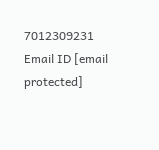7012309231 Email ID [email protected]